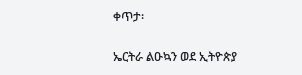ቀጥታ፡

ኤርትራ ልዑኳን ወደ ኢትዮጵያ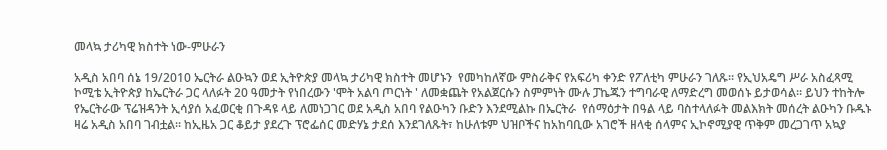መላኳ ታሪካዊ ክስተት ነው-ምሁራን

አዲስ አበባ ሰኔ 19/2010 ኤርትራ ልዑኳን ወደ ኢትዮጵያ መላኳ ታሪካዊ ክስተት መሆኑን  የመካከለኛው ምስራቅና የአፍሪካ ቀንድ የፖለቲካ ምሁራን ገለጹ። የኢህአዴግ ሥራ አስፈጻሚ ኮሚቴ ኢትዮጵያ ከኤርትራ ጋር ላለፉት 20 ዓመታት የነበረውን 'ሞት አልባ ጦርነት ' ለመቋጨት የአልጀርሱን ስምምነት ሙሉ ፓኬጁን ተግባራዊ ለማድረግ መወሰኑ ይታወሳል። ይህን ተከትሎ የኤርትራው ፕሬዝዳንት ኢሳያሰ አፈወርቂ በጉዳዩ ላይ ለመነጋገር ወደ አዲስ አበባ የልዑካን ቡድን እንደሚልኩ በኤርትራ  የሰማዕታት በዓል ላይ ባስተላለፉት መልእክት መሰረት ልዑካን ቡዱኑ ዛሬ አዲስ አበባ ገብቷል። ከኢዜአ ጋር ቆይታ ያደረጉ ፕሮፌሰር መድሃኔ ታደሰ እንደገለጹት፣ ከሁለቱም ህዝቦችና ከአከባቢው አገሮች ዘላቂ ሰላምና ኢኮኖሚያዊ ጥቅም መረጋገጥ አኳያ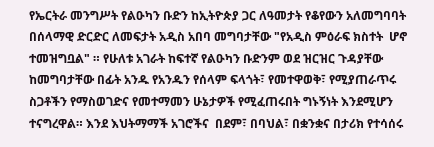የኤርትራ መንግሥት የልዑካን ቡድን ከኢትዮጵያ ጋር ለዓመታት የቆየውን አለመግባባት በሰላማዊ ድርድር ለመፍታት አዲስ አበባ መግባታቸው "የአዲስ ምዕራፍ ክስተት  ሆኖ ተመዝግቧል" ። የሁለቱ አገራት ከፍተኛ የልዑካን ቡድንም ወደ ዝርዝር ጉዳያቸው ከመግባታቸው በፊት አንዱ የአንዱን የሰላም ፍላጎት፣ የመተዋወቅ፣ የሚያጠራጥሩ ስጋቶችን የማስወገድና የመተማመን ሁኔታዎች የሚፈጠሩበት ግኑኝነት እንደሚሆን ተናግረዋል። እንደ እህትማማች አገሮችና  በደም፣ በባህል፣ በቋንቋና በታሪክ የተሳሰሩ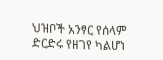ህዝቦች አንፃር የሰላም ድርድሩ የዘገየ ካልሆነ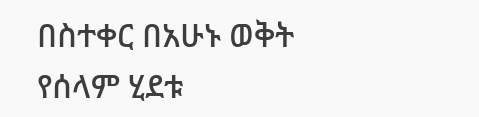በስተቀር በአሁኑ ወቅት የሰላም ሂደቱ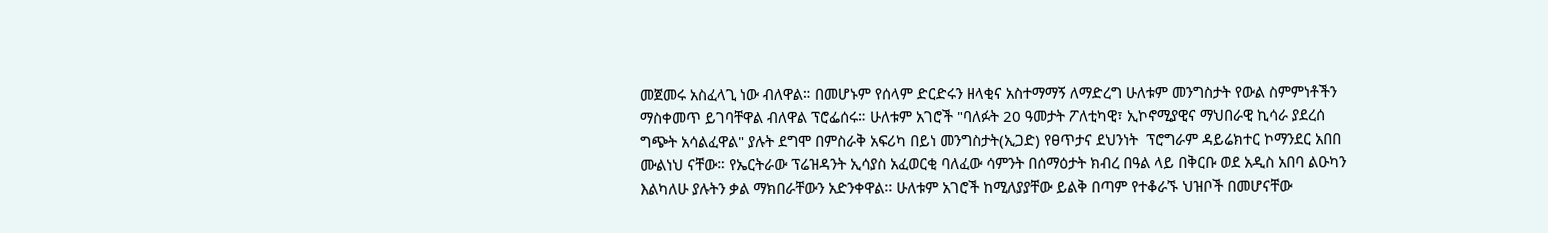መጀመሩ አስፈላጊ ነው ብለዋል። በመሆኑም የሰላም ድርድሩን ዘላቂና አስተማማኝ ለማድረግ ሁለቱም መንግስታት የውል ስምምነቶችን ማስቀመጥ ይገባቸዋል ብለዋል ፕሮፌሰሩ። ሁለቱም አገሮች "ባለፉት 20 ዓመታት ፖለቲካዊ፣ ኢኮኖሚያዊና ማህበራዊ ኪሳራ ያደረሰ ግጭት አሳልፈዋል" ያሉት ደግሞ በምስራቅ አፍሪካ በይነ መንግስታት(ኢጋድ) የፀጥታና ደህንነት  ፕሮግራም ዳይሬክተር ኮማንደር አበበ ሙልነህ ናቸው። የኤርትራው ፕሬዝዳንት ኢሳያስ አፈወርቂ ባለፈው ሳምንት በሰማዕታት ክብረ በዓል ላይ በቅርቡ ወደ አዲስ አበባ ልዑካን እልካለሁ ያሉትን ቃል ማክበራቸውን አድንቀዋል፡፡ ሁለቱም አገሮች ከሚለያያቸው ይልቅ በጣም የተቆራኙ ህዝቦች በመሆናቸው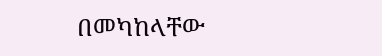በመካከላቸው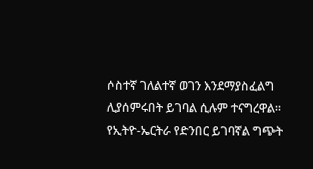ሶስተኛ ገለልተኛ ወገን እንደማያስፈልግ ሊያሰምሩበት ይገባል ሲሉም ተናግረዋል። የኢትዮ-ኤርትራ የድንበር ይገባኛል ግጭት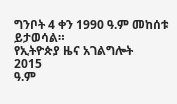ግንቦት 4 ቀን 1990 ዓ.ም መከሰቱ ይታወሳል።
የኢትዮጵያ ዜና አገልግሎት
2015
ዓ.ም